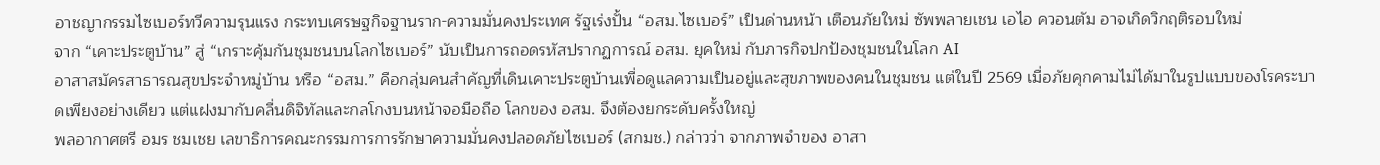อาชญากรรมไซเบอร์ทวีความรุนแรง กระทบเศรษฐกิจฐานราก-ความมั่นคงประเทศ รัฐเร่งปั้น “อสม.ไซเบอร์” เป็นด่านหน้า เตือนภัยใหม่ ซัพพลายเชน เอไอ ควอนตัม อาจเกิดวิกฤติรอบใหม่
จาก “เคาะประตูบ้าน” สู่ “เกราะคุ้มกันชุมชนบนโลกไซเบอร์” นับเป็นการถอดรหัสปรากฏการณ์ อสม. ยุคใหม่ กับภารกิจปกป้องชุมชนในโลก AI
อาสาสมัครสาธารณสุขประจำหมู่บ้าน หรือ “อสม.” คือกลุ่มคนสำคัญที่เดินเคาะประตูบ้านเพื่อดูแลความเป็นอยู่และสุขภาพของคนในชุมชน แต่ในปี 2569 เมื่อภัยคุกคามไม่ได้มาในรูปแบบของโรคระบาดเพียงอย่างเดียว แต่แฝงมากับคลื่นดิจิทัลและกลโกงบนหน้าจอมือถือ โลกของ อสม. จึงต้องยกระดับครั้งใหญ่
พลอากาศตรี อมร ชมเชย เลขาธิการคณะกรรมการการรักษาความมั่นคงปลอดภัยไซเบอร์ (สกมช.) กล่าวว่า จากภาพจำของ อาสา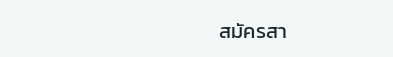สมัครสา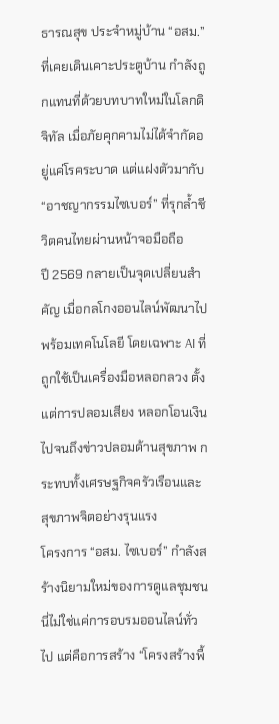ธารณสุข ประจำหมู่บ้าน “อสม.” ที่เคยเดินเคาะประตูบ้าน กำลังถูกแทนที่ด้วยบทบาทใหม่ในโลกดิจิทัล เมื่อภัยคุกคามไม่ได้จำกัดอยู่แค่โรคระบาด แต่แฝงตัวมากับ “อาชญากรรมไซเบอร์” ที่รุกล้ำชีวิตคนไทยผ่านหน้าจอมือถือ
ปี 2569 กลายเป็นจุดเปลี่ยนสำคัญ เมื่อกลโกงออนไลน์พัฒนาไปพร้อมเทคโนโลยี โดยเฉพาะ AI ที่ถูกใช้เป็นเครื่องมือหลอกลวง ตั้งแต่การปลอมเสียง หลอกโอนเงิน ไปจนถึงข่าวปลอมด้านสุขภาพ กระทบทั้งเศรษฐกิจครัวเรือนและสุขภาพจิตอย่างรุนแรง
โครงการ “อสม. ไซเบอร์” กำลังสร้างนิยามใหม่ของการดูแลชุมชน นี่ไม่ใช่แค่การอบรมออนไลน์ทั่วไป แต่คือการสร้าง “โครงสร้างพื้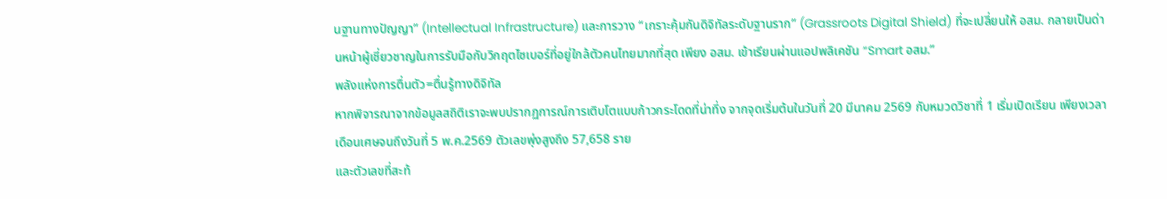นฐานทางปัญญา” (Intellectual Infrastructure) และการวาง “เกราะคุ้มกันดิจิทัลระดับฐานราก” (Grassroots Digital Shield) ที่จะเปลี่ยนให้ อสม. กลายเป็นด่านหน้าผู้เชี่ยวชาญในการรับมือกับวิกฤตไซเบอร์ที่อยู่ใกล้ตัวคนไทยมากที่สุด เพียง อสม. เข้าเรียนผ่านแอปพลิเคชัน “Smart อสม.”
พลังแห่งการตื่นตัว=ตื่นรู้ทางดิจิทัล
หากพิจารณาจากข้อมูลสถิติเราจะพบปรากฏการณ์การเติบโตแบบก้าวกระโดดที่น่าทึ่ง จากจุดเริ่มต้นในวันที่ 20 มีนาคม 2569 กับหมวดวิชาที่ 1 เริ่มเปิดเรียน เพียงเวลาเดือนเศษจนถึงวันที่ 5 พ.ค.2569 ตัวเลขพุ่งสูงถึง 57,658 ราย
และตัวเลขที่สะท้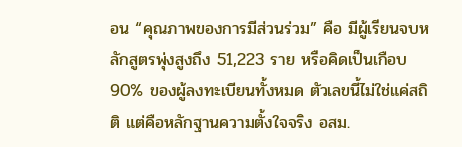อน “คุณภาพของการมีส่วนร่วม” คือ มีผู้เรียนจบหลักสูตรพุ่งสูงถึง 51,223 ราย หรือคิดเป็นเกือบ 90% ของผู้ลงทะเบียนทั้งหมด ตัวเลขนี้ไม่ใช่แค่สถิติ แต่คือหลักฐานความตั้งใจจริง อสม.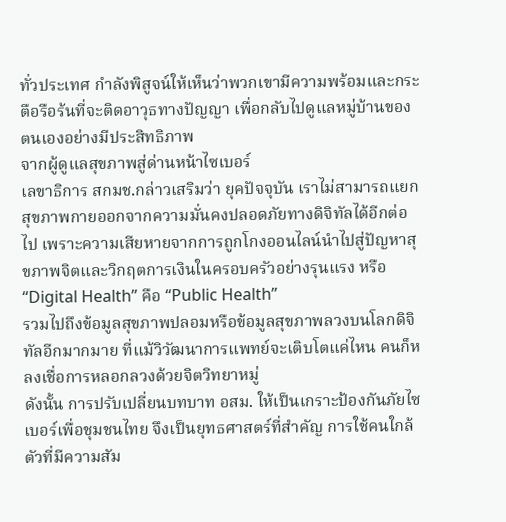ทั่วประเทศ กำลังพิสูจน์ให้เห็นว่าพวกเขามีความพร้อมและกระตือรือร้นที่จะติดอาวุธทางปัญญา เพื่อกลับไปดูแลหมู่บ้านของตนเองอย่างมีประสิทธิภาพ
จากผู้ดูแลสุขภาพสู่ด่านหน้าไซเบอร์
เลขาธิการ สกมช.กล่าวเสริมว่า ยุคปัจจุบัน เราไม่สามารถแยกสุขภาพกายออกจากความมั่นคงปลอดภัยทางดิจิทัลได้อีกต่อไป เพราะความเสียหายจากการถูกโกงออนไลน์นำไปสู่ปัญหาสุขภาพจิตและวิกฤตการเงินในครอบครัวอย่างรุนแรง หรือ “Digital Health” คือ “Public Health”
รวมไปถึงข้อมูลสุขภาพปลอมหรือข้อมูลสุขภาพลวงบนโลกดิจิทัลอีกมากมาย ที่แม้วิวัฒนาการแพทย์จะเติบโตแค่ไหน คนก็หลงเชื่อการหลอกลวงด้วยจิตวิทยาหมู่
ดังนั้น การปรับเปลี่ยนบทบาท อสม. ให้เป็นเกราะป้องกันภัยไซเบอร์เพื่อชุมชนไทย จึงเป็นยุทธศาสตร์ที่สำคัญ การใช้คนใกล้ตัวที่มีความสัม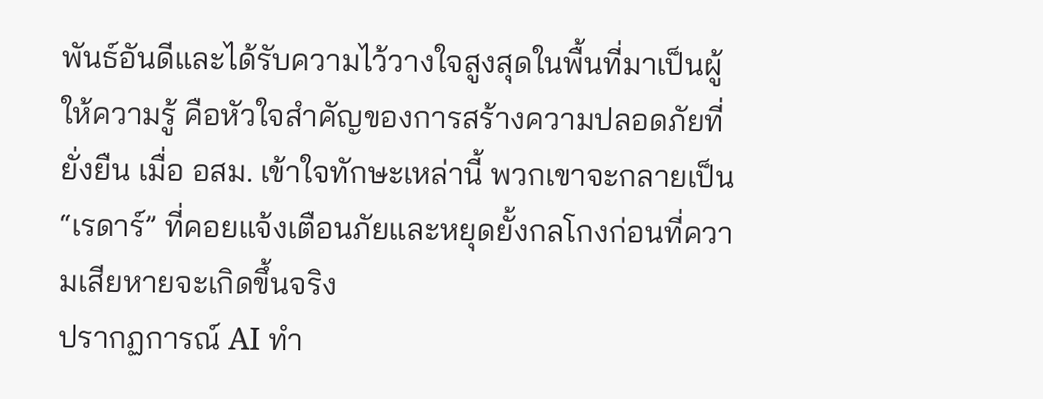พันธ์อันดีและได้รับความไว้วางใจสูงสุดในพื้นที่มาเป็นผู้ให้ความรู้ คือหัวใจสำคัญของการสร้างความปลอดภัยที่ยั่งยืน เมื่อ อสม. เข้าใจทักษะเหล่านี้ พวกเขาจะกลายเป็น “เรดาร์” ที่คอยแจ้งเตือนภัยและหยุดยั้งกลโกงก่อนที่ความเสียหายจะเกิดขึ้นจริง
ปรากฏการณ์ AI ทำ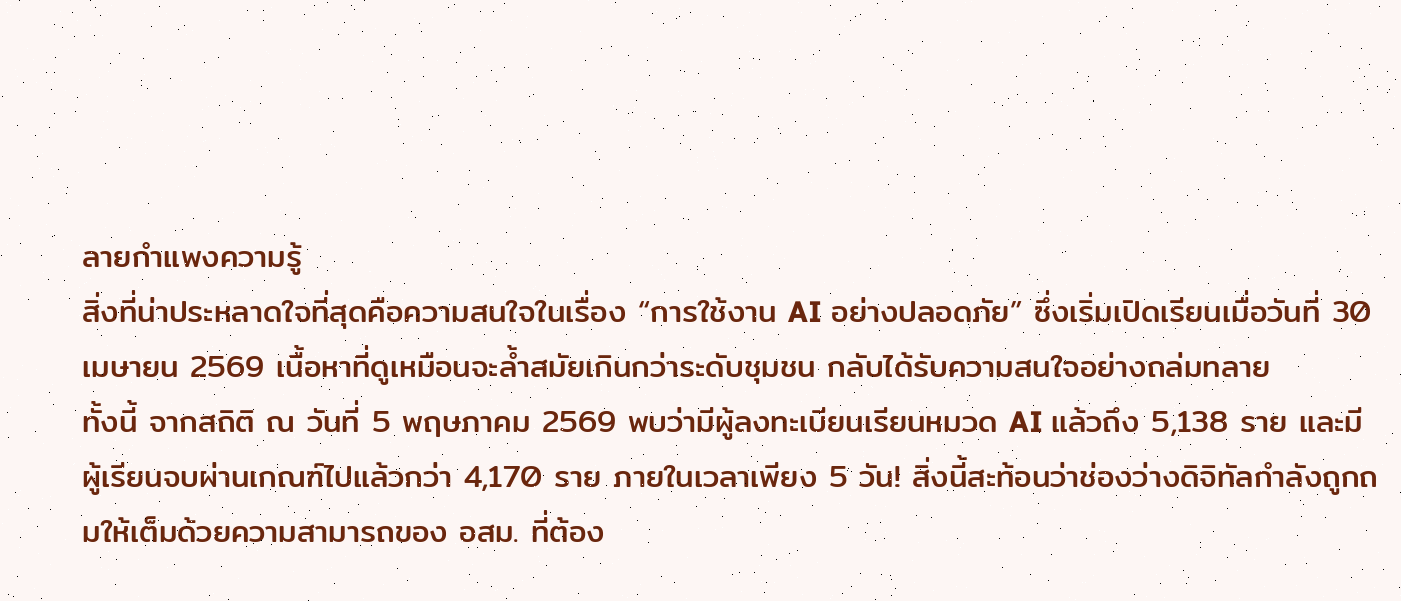ลายกำแพงความรู้
สิ่งที่น่าประหลาดใจที่สุดคือความสนใจในเรื่อง “การใช้งาน AI อย่างปลอดภัย” ซึ่งเริ่มเปิดเรียนเมื่อวันที่ 30 เมษายน 2569 เนื้อหาที่ดูเหมือนจะล้ำสมัยเกินกว่าระดับชุมชน กลับได้รับความสนใจอย่างถล่มทลาย
ทั้งนี้ จากสถิติ ณ วันที่ 5 พฤษภาคม 2569 พบว่ามีผู้ลงทะเบียนเรียนหมวด AI แล้วถึง 5,138 ราย และมีผู้เรียนจบผ่านเกณฑ์ไปแล้วกว่า 4,170 ราย ภายในเวลาเพียง 5 วัน! สิ่งนี้สะท้อนว่าช่องว่างดิจิทัลกำลังถูกถมให้เต็มด้วยความสามารถของ อสม. ที่ต้อง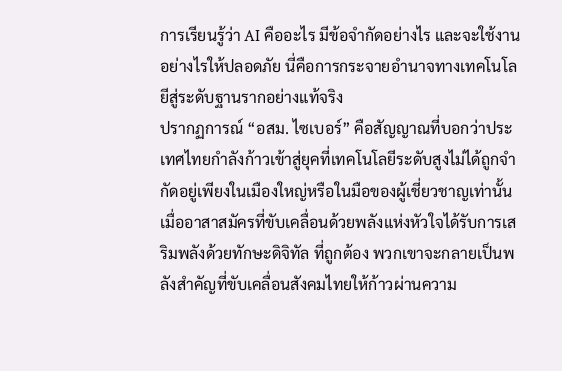การเรียนรู้ว่า AI คืออะไร มีข้อจำกัดอย่างไร และจะใช้งานอย่างไรให้ปลอดภัย นี่คือการกระจายอำนาจทางเทคโนโลยีสู่ระดับฐานรากอย่างแท้จริง
ปรากฏการณ์ “อสม. ไซเบอร์” คือสัญญาณที่บอกว่าประเทศไทยกำลังก้าวเข้าสู่ยุคที่เทคโนโลยีระดับสูงไม่ได้ถูกจำกัดอยู่เพียงในเมืองใหญ่หรือในมือของผู้เชี่ยวชาญเท่านั้น เมื่ออาสาสมัครที่ขับเคลื่อนด้วยพลังแห่งหัวใจได้รับการเสริมพลังด้วยทักษะดิจิทัล ที่ถูกต้อง พวกเขาจะกลายเป็นพลังสำคัญที่ขับเคลื่อนสังคมไทยให้ก้าวผ่านความ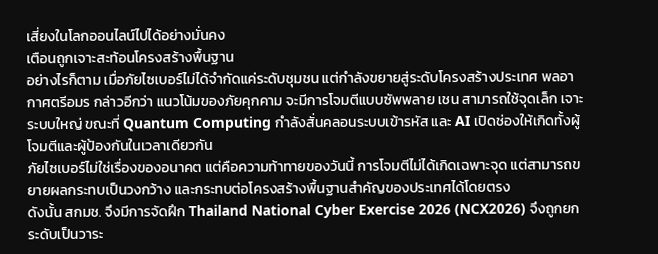เสี่ยงในโลกออนไลน์ไปได้อย่างมั่นคง
เตือนถูกเจาะสะท้อนโครงสร้างพื้นฐาน
อย่างไรก็ตาม เมื่อภัยไซเบอร์ไม่ได้จำกัดแค่ระดับชุมชน แต่กำลังขยายสู่ระดับโครงสร้างประเทศ พลอากาศตรีอมร กล่าวอีกว่า แนวโน้มของภัยคุกคาม จะมีการโจมตีแบบซัพพลาย เชน สามารถใช้จุดเล็ก เจาะระบบใหญ่ ขณะที่ Quantum Computing กำลังสั่นคลอนระบบเข้ารหัส และ AI เปิดช่องให้เกิดทั้งผู้โจมตีและผู้ป้องกันในเวลาเดียวกัน
ภัยไซเบอร์ไม่ใช่เรื่องของอนาคต แต่คือความท้าทายของวันนี้ การโจมตีไม่ได้เกิดเฉพาะจุด แต่สามารถขยายผลกระทบเป็นวงกว้าง และกระทบต่อโครงสร้างพื้นฐานสำคัญของประเทศได้โดยตรง
ดังนั้น สกมช. จึงมีการจัดฝึก Thailand National Cyber Exercise 2026 (NCX2026) จึงถูกยกระดับเป็นวาระ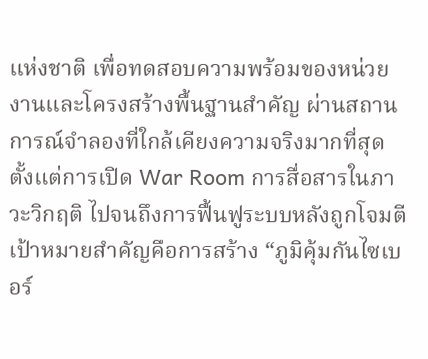แห่งชาติ เพื่อทดสอบความพร้อมของหน่วยงานและโครงสร้างพื้นฐานสำคัญ ผ่านสถานการณ์จำลองที่ใกล้เคียงความจริงมากที่สุด ตั้งแต่การเปิด War Room การสื่อสารในภาวะวิกฤติ ไปจนถึงการฟื้นฟูระบบหลังถูกโจมตี
เป้าหมายสำคัญคือการสร้าง “ภูมิคุ้มกันไซเบอร์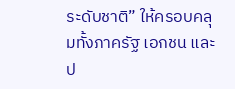ระดับชาติ” ให้ครอบคลุมทั้งภาครัฐ เอกชน และป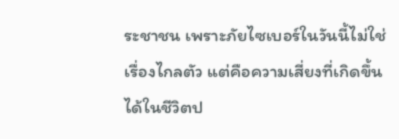ระชาชน เพราะภัยไซเบอร์ในวันนี้ไม่ใช่เรื่องไกลตัว แต่คือความเสี่ยงที่เกิดขึ้นได้ในชีวิตป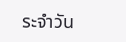ระจำวัน